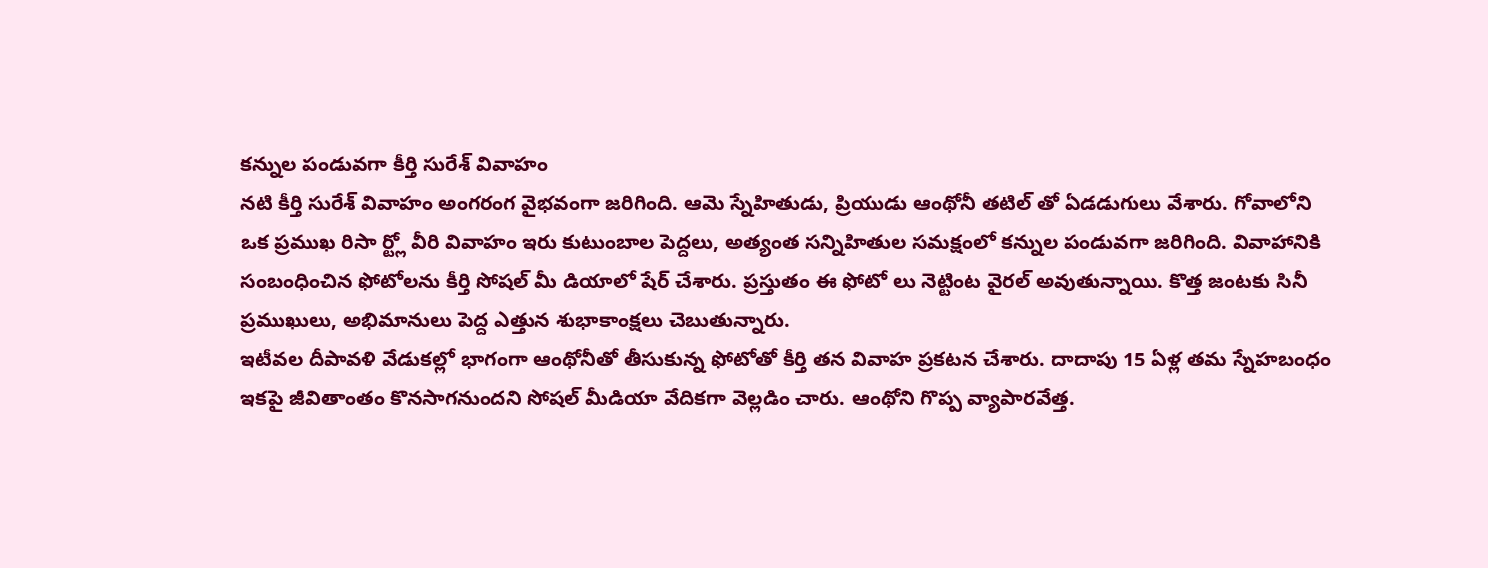కన్నుల పండువగా కీర్తి సురేశ్ వివాహం
నటి కీర్తి సురేశ్ వివాహం అంగరంగ వైభవంగా జరిగింది. ఆమె స్నేహితుడు, ప్రియుడు ఆంథోనీ తటిల్ తో ఏడడుగులు వేశారు. గోవాలోని ఒక ప్రముఖ రిసా ర్ట్లో వీరి వివాహం ఇరు కుటుంబాల పెద్దలు, అత్యంత సన్నిహితుల సమక్షంలో కన్నుల పండువగా జరిగింది. వివాహానికి సంబంధించిన ఫోటోలను కీర్తి సోషల్ మీ డియాలో షేర్ చేశారు. ప్రస్తుతం ఈ ఫోటో లు నెట్టింట వైరల్ అవుతున్నాయి. కొత్త జంటకు సినీ ప్రముఖులు, అభిమానులు పెద్ద ఎత్తున శుభాకాంక్షలు చెబుతున్నారు.
ఇటీవల దీపావళి వేడుకల్లో భాగంగా ఆంథోనీతో తీసుకున్న ఫోటోతో కీర్తి తన వివాహ ప్రకటన చేశారు. దాదాపు 15 ఏళ్ల తమ స్నేహబంధం ఇకపై జీవితాంతం కొనసాగనుందని సోషల్ మీడియా వేదికగా వెల్లడిం చారు. ఆంథోని గొప్ప వ్యాపారవేత్త.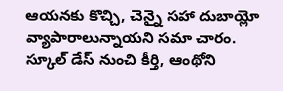ఆయనకు కొచ్చి, చెన్నై సహా దుబాయ్లో వ్యాపారాలున్నాయని సమా చారం. స్కూల్ డేస్ నుంచి కీర్తి, ఆంథోని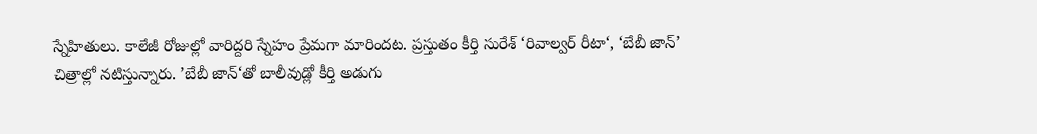స్నేహితులు. కాలేజీ రోజుల్లో వారిద్దరి స్నేహం ప్రేమగా మారిందట. ప్రస్తుతం కీర్తి సురేశ్ ‘రివాల్వర్ రీటా‘, ‘బేబీ జాన్’ చిత్రాల్లో నటిస్తున్నారు. ’బేబీ జాన్‘తో బాలీవుడ్లో కీర్తి అడుగు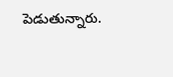పెడుతున్నారు.